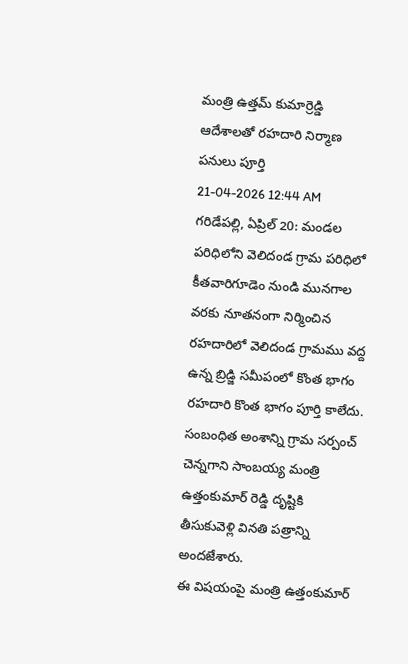మంత్రి ఉత్తమ్ కుమార్రెడ్డి ఆదేశాలతో రహదారి నిర్మాణ పనులు పూర్తి
21-04-2026 12:44 AM
గరిడేపల్లి, ఏప్రిల్ 20: మండల పరిధిలోని వెలిదండ గ్రామ పరిధిలో కీతవారిగూడెం నుండి మునగాల వరకు నూతనంగా నిర్మించిన రహదారిలో వెలిదండ గ్రామము వద్ద ఉన్న బ్రిడ్జి సమీపంలో కొంత భాగం రహదారి కొంత భాగం పూర్తి కాలేదు. సంబంధిత అంశాన్ని గ్రామ సర్పంచ్ చెన్నగాని సాంబయ్య మంత్రి ఉత్తంకుమార్ రెడ్డి దృష్టికి తీసుకువెళ్లి వినతి పత్రాన్ని అందజేశారు.
ఈ విషయంపై మంత్రి ఉత్తంకుమార్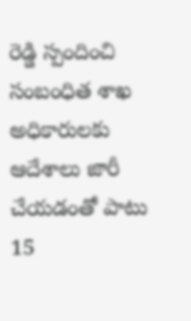రెడ్డి స్పందించి సంబంధిత శాఖ అధికారులకు ఆదేశాలు జారీ చేయడంతో పాటు 15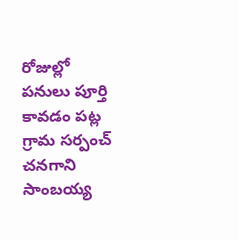రోజుల్లో పనులు పూర్తి కావడం పట్ల గ్రామ సర్పంచ్ చనగాని సాంబయ్య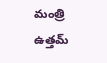మంత్రి ఉత్తమ్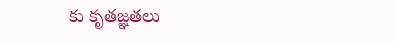కు కృతజ్ఞతలు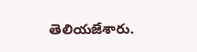తెలియజేశారు.